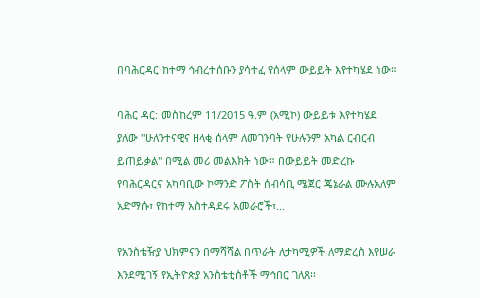በባሕርዳር ከተማ ኅብረተሰቡን ያሳተፈ የሰላም ውይይት እየተካሄደ ነው።

ባሕር ዳር: መስከረም 11/2015 ዓ.ም (አሚኮ) ውይይቱ እየተካሄደ ያለው "ሁለንተናዊና ዘላቂ ሰላም ለመገንባት የሁሉንም አካል ርብርብ ይጠይቃል" በሚል መሪ መልእክት ነው። በውይይት መድረኩ የባሕርዳርና አካባቢው ኮማንድ ፖስት ሰብሳቢ ሜጀር ጄኔራል ሙሉአለም አድማሱ፣ የከተማ አስተዳደሩ አመራሮች፣...

የአንስቴዥያ ህክምናን በማሻሻል በጥራት ለታካሚዎች ለማድረስ እየሠራ እንደሚገኝ የኢትዮጵያ አንስቴቲስቶች ማኅበር ገለጸ፡፡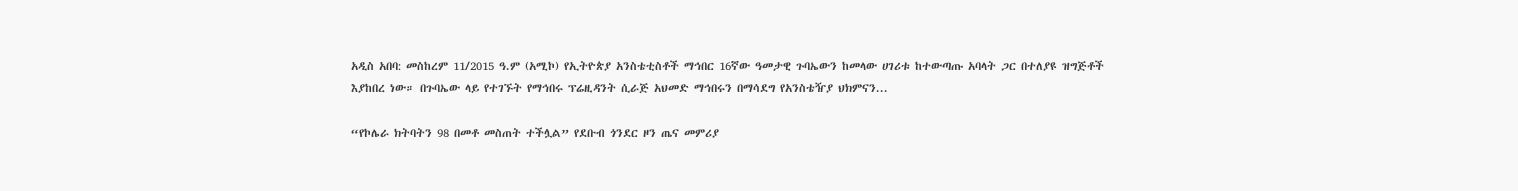አዲስ አበባ: መስከረም 11/2015 ዓ.ም (አሚኮ) የኢትዮጵያ አንስቴቲስቶች ማኅበር 16ኛው ዓመታዊ ጉባኤውን ከመላው ሀገሪቱ ከተውጣጡ አባላት ጋር በተለያዩ ዝግጅቶች እያከበረ ነው። በጉባኤው ላይ የተገኙት የማኅበሩ ፕሬዚዳንት ሲራጅ አህመድ ማኅበሩን በማሳደግ የአንስቴዥያ ህክምናን...

“የኮሌራ ክትባትን 98 በመቶ መስጠት ተችሏል” የደቡብ ጎንደር ዞን ጤና መምሪያ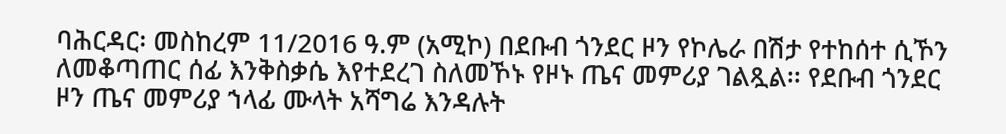ባሕርዳር፡ መስከረም 11/2016 ዓ.ም (አሚኮ) በደቡብ ጎንደር ዞን የኮሌራ በሽታ የተከሰተ ሲኾን ለመቆጣጠር ሰፊ እንቅስቃሴ እየተደረገ ስለመኾኑ የዞኑ ጤና መምሪያ ገልጿል፡፡ የደቡብ ጎንደር ዞን ጤና መምሪያ ኀላፊ ሙላት አሻግሬ እንዳሉት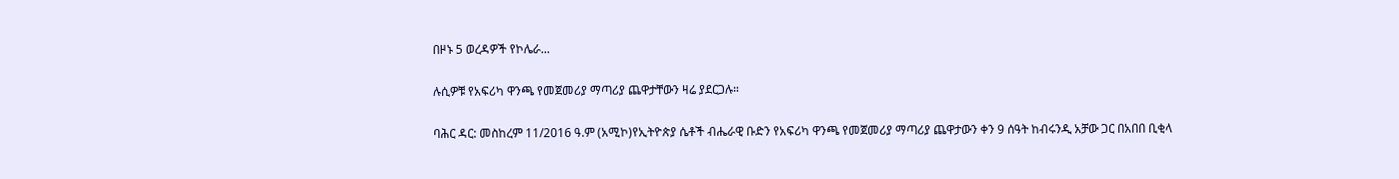በዞኑ 5 ወረዳዎች የኮሌራ...

ሉሲዎቹ የአፍሪካ ዋንጫ የመጀመሪያ ማጣሪያ ጨዋታቸውን ዛሬ ያደርጋሉ።

ባሕር ዳር: መስከረም 11/2016 ዓ.ም (አሚኮ)የኢትዮጵያ ሴቶች ብሔራዊ ቡድን የአፍሪካ ዋንጫ የመጀመሪያ ማጣሪያ ጨዋታውን ቀን 9 ሰዓት ከብሩንዲ አቻው ጋር በአበበ ቢቂላ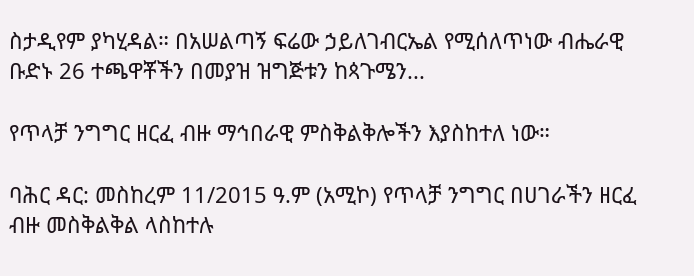ስታዲየም ያካሂዳል። በአሠልጣኝ ፍሬው ኃይለገብርኤል የሚሰለጥነው ብሔራዊ ቡድኑ 26 ተጫዋቾችን በመያዝ ዝግጅቱን ከጳጉሜን...

የጥላቻ ንግግር ዘርፈ ብዙ ማኅበራዊ ምስቅልቅሎችን እያስከተለ ነው።

ባሕር ዳር: መስከረም 11/2015 ዓ.ም (አሚኮ) የጥላቻ ንግግር በሀገራችን ዘርፈ ብዙ መስቅልቅል ላስከተሉ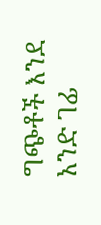ግጭቶች እንደ አንድ ገፊ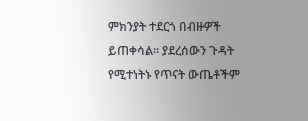ምክንያት ተደርጎ በብዙዎች ይጠቀሳል። ያደረሰውን ጉዳት የሚተነትኑ የጥናት ውጤቶችም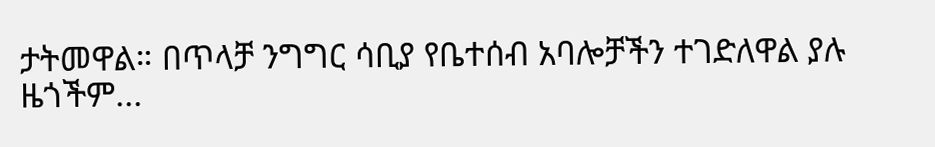ታትመዋል። በጥላቻ ንግግር ሳቢያ የቤተሰብ አባሎቻችን ተገድለዋል ያሉ ዜጎችም...